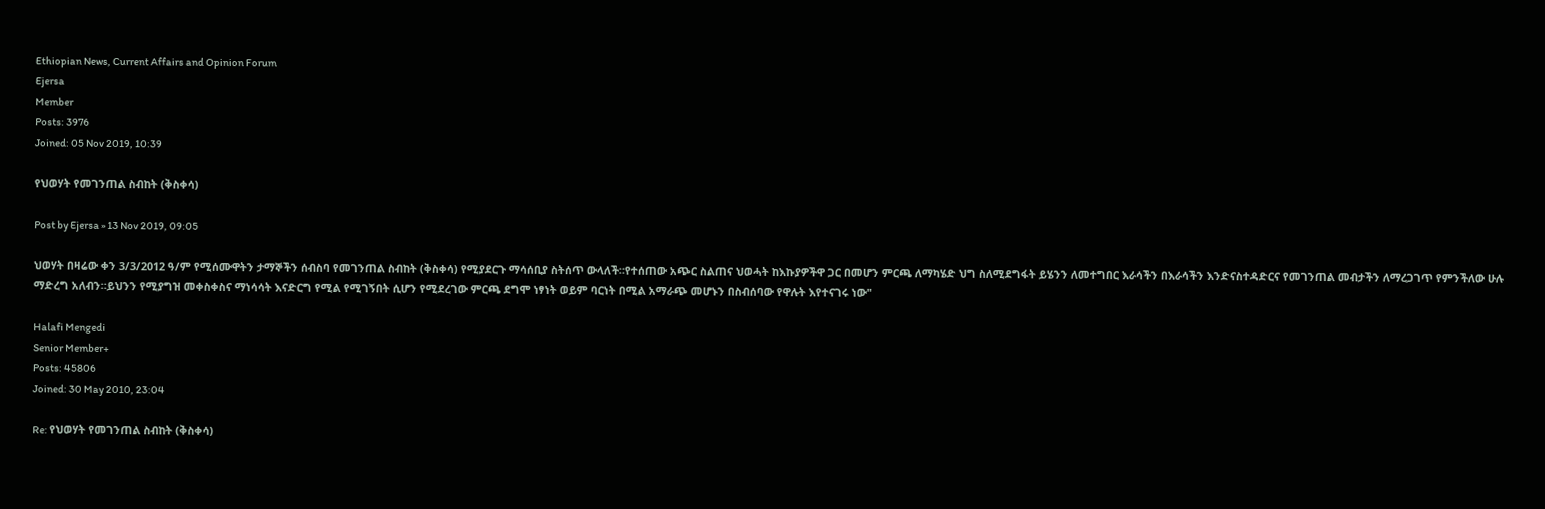Ethiopian News, Current Affairs and Opinion Forum
Ejersa
Member
Posts: 3976
Joined: 05 Nov 2019, 10:39

የህወሃት የመገንጠል ስብከት (ቅስቀሳ)

Post by Ejersa » 13 Nov 2019, 09:05

ህወሃት በዛሬው ቀን 3/3/2012 ዓ/ም የሚሰሙዋትን ታማኞችን ሰብስባ የመገንጠል ስብከት (ቅስቀሳ) የሚያደርጉ ማሳሰቢያ ስትሰጥ ውላለች።የተሰጠው አጭር ስልጠና ህወሓት ከእኩያዎችዋ ጋር በመሆን ምርጫ ለማካሄድ ህግ ስለሚደግፋት ይሄንን ለመተግበር እራሳችን በእራሳችን እንድናስተዳድርና የመገንጠል መብታችን ለማረጋገጥ የምንችለው ሁሉ ማድረግ አለብን።ይህንን የሚያግዝ መቀስቀስና ማነሳሳት እናድርግ የሚል የሚገኝበት ሲሆን የሚደረገው ምርጫ ደግሞ ነፃነት ወይም ባርነት በሚል አማራጭ መሆኑን በስብሰባው የዋሉት እየተናገሩ ነው"

Halafi Mengedi
Senior Member+
Posts: 45806
Joined: 30 May 2010, 23:04

Re: የህወሃት የመገንጠል ስብከት (ቅስቀሳ)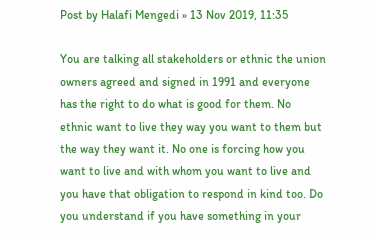Post by Halafi Mengedi » 13 Nov 2019, 11:35

You are talking all stakeholders or ethnic the union owners agreed and signed in 1991 and everyone has the right to do what is good for them. No ethnic want to live they way you want to them but the way they want it. No one is forcing how you want to live and with whom you want to live and you have that obligation to respond in kind too. Do you understand if you have something in your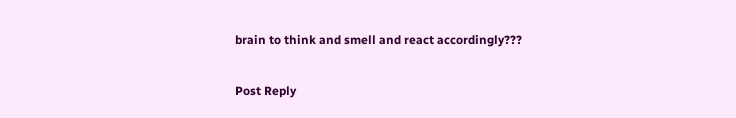brain to think and smell and react accordingly???

Post Reply